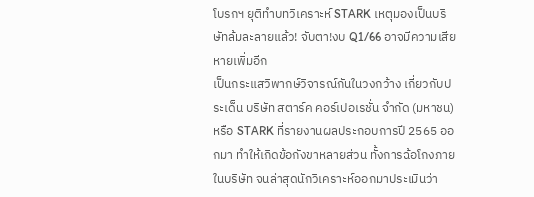โบรกฯ ยุติทำบทวิเคราะห์ STARK เหตุมองเป็นบริษัทล้มละลายแล้ว! จับตา!งบ Q1/66 อาจมีความเสียหายเพิ่มอีก
เป็นกระแสวิพากษ์วิจารณ์กันในวงกว้าง เกี่ยวกับประเด็น บริษัท สตาร์ค คอร์เปอเรชั่น จำกัด (มหาชน) หรือ STARK ที่รายงานผลประกอบการปี 2565 ออกมา ทำให้เกิดข้อกังขาหลายส่วน ทั้งการฉ้อโกงภายในบริษัท จนล่าสุดนักวิเคราะห์ออกมาประเมินว่า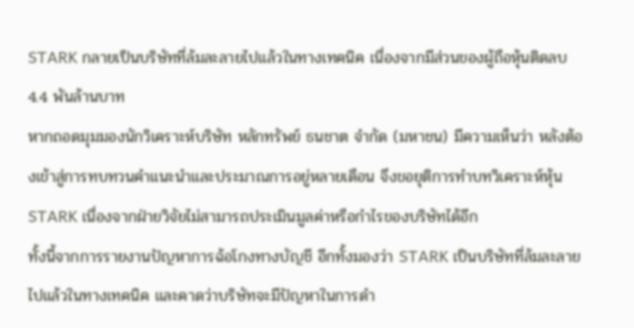STARK กลายเป็นบริษัทที่ล้มละลายไปแล้วในทางเทคนิค เนื่องจากมีส่วนของผู้ถือหุ้นติดลบ 4.4 พันล้านบาท
หากถอดมุมมองนักวิเคราะห์บริษัท หลักทรัพย์ ธนชาต จำกัด (มหาชน) มีความเห็นว่า หลังต้องเข้าสู่การทบทวนคำแนะนำและประมาณการอยู่หลายเดือน จึงขอยุติการทำบทวิเคราะห์หุ้น STARK เนื่องจากฝ่ายวิจัยไม่สามารถประเมินมูลค่าหรือกำไรของบริษัทได้อีก
ทั้งนี้จากการรายงานปัญหาการฉ้อโกงทางบัญชี อีกทั้งมองว่า STARK เป็นบริษัทที่ล้มละลายไปแล้วในทางเทคนิค และคาดว่าบริษัทจะมีปัญหาในการดำ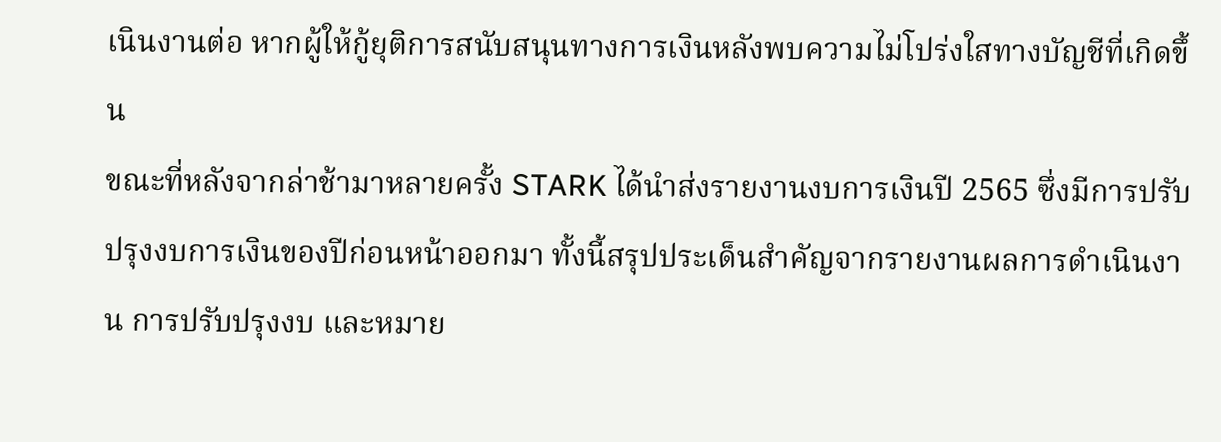เนินงานต่อ หากผู้ให้กู้ยุติการสนับสนุนทางการเงินหลังพบความไม่โปร่งใสทางบัญชีที่เกิดขึ้น
ขณะที่หลังจากล่าช้ามาหลายครั้ง STARK ได้นำส่งรายงานงบการเงินปี 2565 ซึ่งมีการปรับปรุงงบการเงินของปีก่อนหน้าออกมา ทั้งนี้สรุปประเด็นสำคัญจากรายงานผลการดำเนินงาน การปรับปรุงงบ และหมาย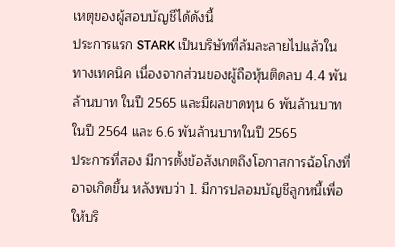เหตุของผู้สอบบัญชีได้ดังนี้
ประการแรก STARK เป็นบริษัทที่ล้มละลายไปแล้วในทางเทคนิค เนื่องจากส่วนของผู้ถือหุ้นติดลบ 4.4 พันล้านบาท ในปี 2565 และมีผลขาดทุน 6 พันล้านบาทในปี 2564 และ 6.6 พันล้านบาทในปี 2565
ประการที่สอง มีการตั้งข้อสังเกตถึงโอกาสการฉ้อโกงที่อาจเกิดขึ้น หลังพบว่า 1. มีการปลอมบัญชีลูกหนี้เพื่อให้บริ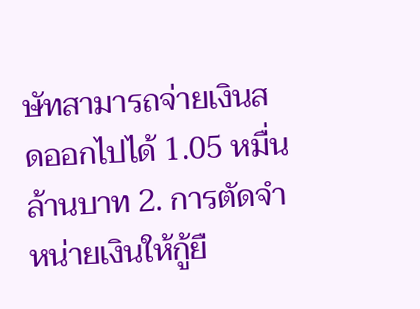ษัทสามารถจ่ายเงินสดออกไปได้ 1.05 หมื่นล้านบาท 2. การตัดจำหน่ายเงินให้กู้ยื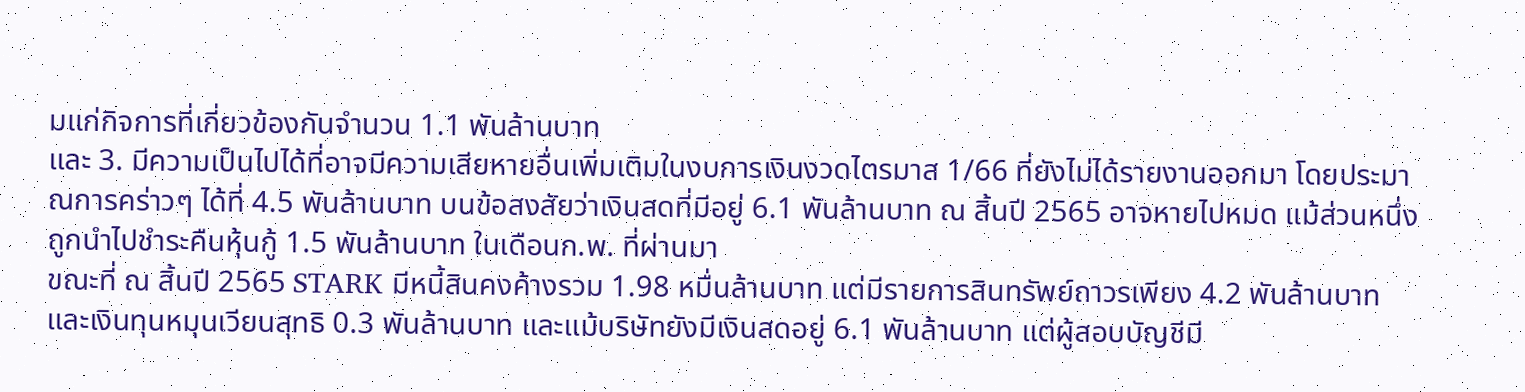มแก่กิจการที่เกี่ยวข้องกันจำนวน 1.1 พันล้านบาท
และ 3. มีความเป็นไปได้ที่อาจมีความเสียหายอื่นเพิ่มเติมในงบการเงินงวดไตรมาส 1/66 ที่ยังไม่ได้รายงานออกมา โดยประมาณการคร่าวๆ ได้ที่ 4.5 พันล้านบาท บนข้อสงสัยว่าเงินสดที่มีอยู่ 6.1 พันล้านบาท ณ สิ้นปี 2565 อาจหายไปหมด แม้ส่วนหนึ่งถูกนำไปชำระคืนหุ้นกู้ 1.5 พันล้านบาท ในเดือนก.พ. ที่ผ่านมา
ขณะที่ ณ สิ้นปี 2565 STARK มีหนี้สินคงค้างรวม 1.98 หมื่นล้านบาท แต่มีรายการสินทรัพย์ถาวรเพียง 4.2 พันล้านบาท และเงินทุนหมุนเวียนสุทธิ 0.3 พันล้านบาท และแม้บริษัทยังมีเงินสดอยู่ 6.1 พันล้านบาท แต่ผู้สอบบัญชีมี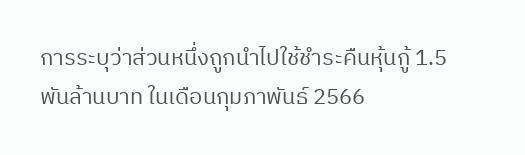การระบุว่าส่วนหนึ่งถูกนำไปใช้ชำระคืนหุ้นกู้ 1.5 พันล้านบาท ในเดือนกุมภาพันธ์ 2566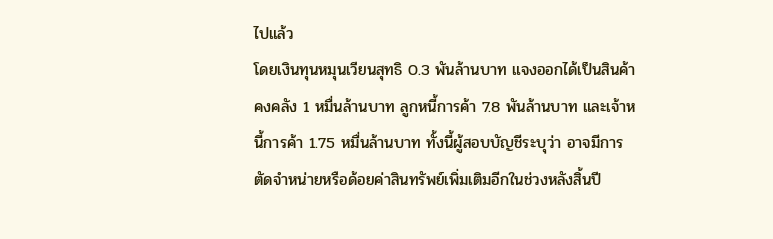ไปแล้ว
โดยเงินทุนหมุนเวียนสุทธิ 0.3 พันล้านบาท แจงออกได้เป็นสินค้าคงคลัง 1 หมื่นล้านบาท ลูกหนี้การค้า 7.8 พันล้านบาท และเจ้าหนี้การค้า 1.75 หมื่นล้านบาท ทั้งนี้ผู้สอบบัญชีระบุว่า อาจมีการตัดจำหน่ายหรือด้อยค่าสินทรัพย์เพิ่มเติมอีกในช่วงหลังสิ้นปี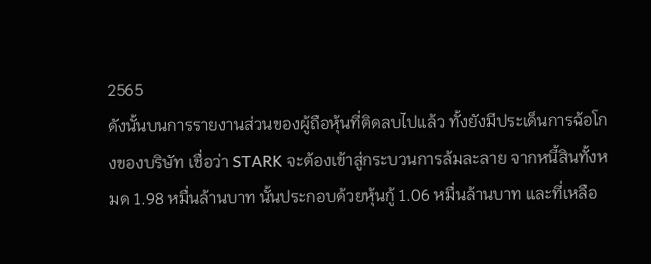2565
ดังนั้นบนการรายงานส่วนของผู้ถือหุ้นที่ติดลบไปแล้ว ทั้งยังมีประเด็นการฉ้อโกงของบริษัท เชื่อว่า STARK จะต้องเข้าสู่กระบวนการล้มละลาย จากหนี้สินทั้งหมด 1.98 หมื่นล้านบาท นั้นประกอบด้วยหุ้นกู้ 1.06 หมื่นล้านบาท และที่เหลือ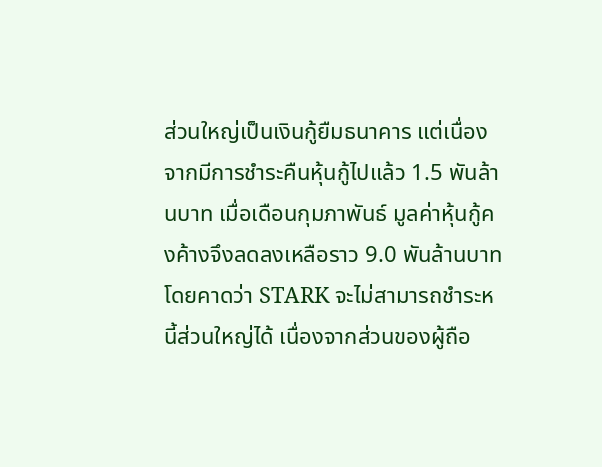ส่วนใหญ่เป็นเงินกู้ยืมธนาคาร แต่เนื่องจากมีการชำระคืนหุ้นกู้ไปแล้ว 1.5 พันล้านบาท เมื่อเดือนกุมภาพันธ์ มูลค่าหุ้นกู้คงค้างจึงลดลงเหลือราว 9.0 พันล้านบาท
โดยคาดว่า STARK จะไม่สามารถชำระหนี้ส่วนใหญ่ได้ เนื่องจากส่วนของผู้ถือ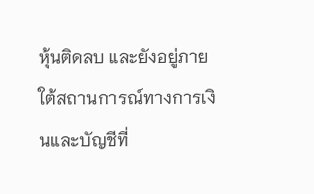หุ้นติดลบ และยังอยู่ภายใต้สถานการณ์ทางการเงินและบัญชีที่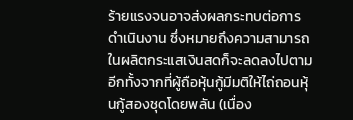ร้ายแรงจนอาจส่งผลกระทบต่อการดำเนินงาน ซึ่งหมายถึงความสามารถในผลิตกระแสเงินสดก็จะลดลงไปตาม
อีกทั้งจากที่ผู้ถือหุ้นกู้มีมติให้ไถ่ถอนหุ้นกู้สองชุดโดยพลัน (เนื่อง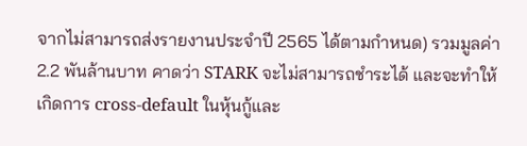จากไม่สามารถส่งรายงานประจำปี 2565 ได้ตามกำหนด) รวมมูลค่า 2.2 พันล้านบาท คาดว่า STARK จะไม่สามารถชำระได้ และจะทำให้เกิดการ cross-default ในหุ้นกู้และ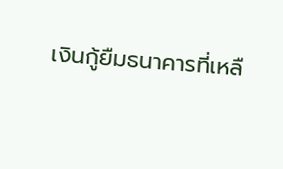เงินกู้ยืมธนาคารที่เหลื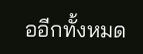ออีกทั้งหมด